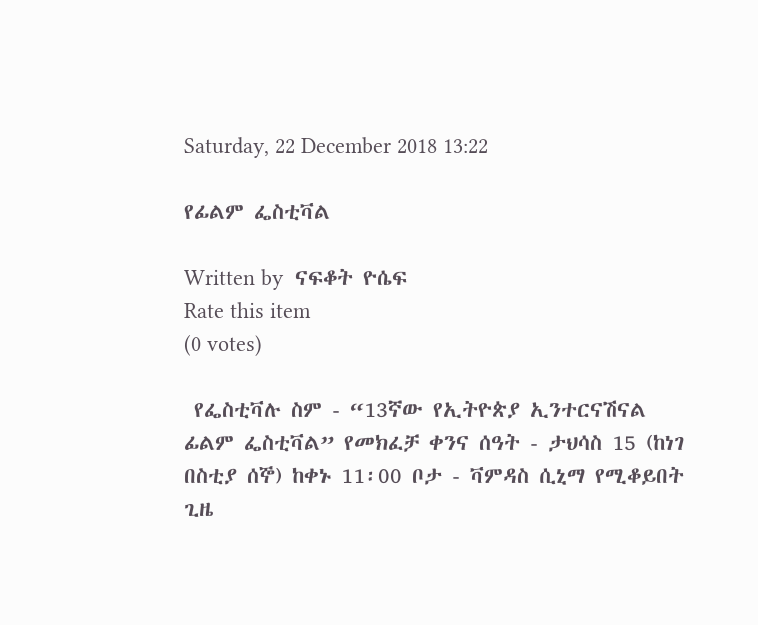Saturday, 22 December 2018 13:22

የፊልም ፌስቲቫል

Written by  ናፍቆት ዮሴፍ
Rate this item
(0 votes)

 የፌስቲቫሉ ስም - “13ኛው የኢትዮጵያ ኢንተርናሽናል ፊልም ፌስቲቫል” የመክፈቻ ቀንና ሰዓት - ታህሳስ 15 (ከነገ በስቲያ ሰኞ) ከቀኑ 11፡00 ቦታ - ቫምዳስ ሲኒማ የሚቆይበት ጊዜ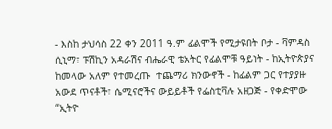- እስከ ታህሳስ 22 ቀን 2011 ዓ.ም ፊልሞች የሚታዩበት ቦታ - ቫምዳስ ሲኒማ፣ ፑሽኪን አዳራሽና ብሔራዊ ቴአትር የፊልሞቹ ዓይነት - ከኢትዮጵያና ከመላው አለም የተመረጡ  ተጨማሪ ክንውኖች - ከፊልም ጋር የተያያዙ አውደ ጥናቶች፣ ሴሚናሮችና ውይይቶች የፌስቲቫሉ አዘጋጅ - የቀድሞው “ኢትዮ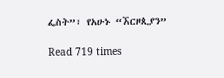ፌስት”፣ የአሁኑ “ኧርዞጲያን”

Read 719 times